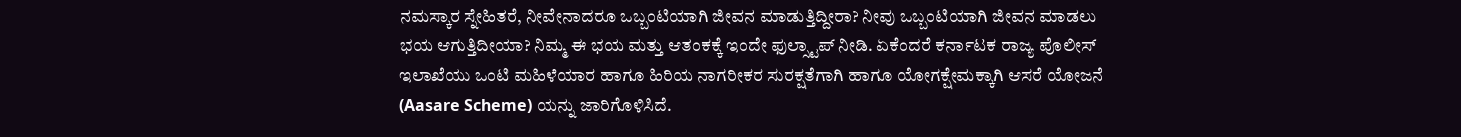ನಮಸ್ಕಾರ ಸ್ನೇಹಿತರೆ, ನೀವೇನಾದರೂ ಒಬ್ಬಂಟಿಯಾಗಿ ಜೀವನ ಮಾಡುತ್ತಿದ್ದೀರಾ? ನೀವು ಒಬ್ಬಂಟಿಯಾಗಿ ಜೀವನ ಮಾಡಲು ಭಯ ಆಗುತ್ತಿದೀಯಾ? ನಿಮ್ಮ ಈ ಭಯ ಮತ್ತು ಆತಂಕಕ್ಕೆ ಇಂದೇ ಫುಲ್ಸ್ಟಾಪ್ ನೀಡಿ. ಏಕೆಂದರೆ ಕರ್ನಾಟಕ ರಾಜ್ಯ ಪೊಲೀಸ್ ಇಲಾಖೆಯು ಒಂಟಿ ಮಹಿಳೆಯಾರ ಹಾಗೂ ಹಿರಿಯ ನಾಗರೀಕರ ಸುರಕ್ಷತೆಗಾಗಿ ಹಾಗೂ ಯೋಗಕ್ಷೇಮಕ್ಕಾಗಿ ಆಸರೆ ಯೋಜನೆ (Aasare Scheme) ಯನ್ನು ಜಾರಿಗೊಳಿಸಿದೆ.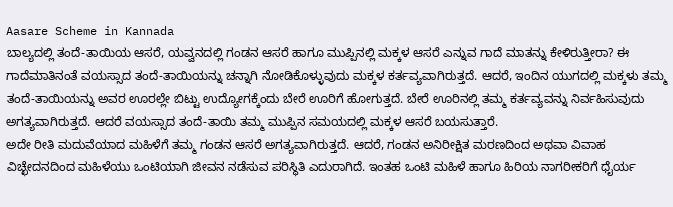Aasare Scheme in Kannada
ಬಾಲ್ಯದಲ್ಲಿ ತಂದೆ-ತಾಯಿಯ ಆಸರೆ, ಯವ್ವನದಲ್ಲಿ ಗಂಡನ ಆಸರೆ ಹಾಗೂ ಮುಪ್ಪಿನಲ್ಲಿ ಮಕ್ಕಳ ಆಸರೆ ಎನ್ನುವ ಗಾದೆ ಮಾತನ್ನು ಕೇಳಿರುತ್ತೀರಾ? ಈ ಗಾದೆಮಾತಿನಂತೆ ವಯಸ್ಸಾದ ತಂದೆ-ತಾಯಿಯನ್ನು ಚನ್ನಾಗಿ ನೋಡಿಕೊಳ್ಳುವುದು ಮಕ್ಕಳ ಕರ್ತವ್ಯವಾಗಿರುತ್ತದೆ. ಆದರೆ, ಇಂದಿನ ಯುಗದಲ್ಲಿ ಮಕ್ಕಳು ತಮ್ಮ ತಂದೆ-ತಾಯಿಯನ್ನು ಅವರ ಊರಲ್ಲೇ ಬಿಟ್ಟು ಉದ್ಯೋಗಕ್ಕೆಂದು ಬೇರೆ ಊರಿಗೆ ಹೋಗುತ್ತದೆ. ಬೇರೆ ಊರಿನಲ್ಲಿ ತಮ್ಮ ಕರ್ತವ್ಯವನ್ನು ನಿರ್ವಹಿಸುವುದು ಅಗತ್ಯವಾಗಿರುತ್ತದೆ. ಆದರೆ ವಯಸ್ಸಾದ ತಂದೆ-ತಾಯಿ ತಮ್ಮ ಮುಪ್ಪಿನ ಸಮಯದಲ್ಲಿ ಮಕ್ಕಳ ಆಸರೆ ಬಯಸುತ್ತಾರೆ.
ಅದೇ ರೀತಿ ಮದುವೆಯಾದ ಮಹಿಳೆಗೆ ತಮ್ಮ ಗಂಡನ ಆಸರೆ ಅಗತ್ಯವಾಗಿರುತ್ತದೆ. ಆದರೆ, ಗಂಡನ ಅನಿರೀಕ್ಷಿತ ಮರಣದಿಂದ ಅಥವಾ ವಿವಾಹ ವಿಚ್ಛೇದನದಿಂದ ಮಹಿಳೆಯು ಒಂಟಿಯಾಗಿ ಜೀವನ ನಡೆಸುವ ಪರಿಸ್ಥಿತಿ ಎದುರಾಗಿದೆ. ಇಂತಹ ಒಂಟಿ ಮಹಿಳೆ ಹಾಗೂ ಹಿರಿಯ ನಾಗರೀಕರಿಗೆ ಧೈರ್ಯ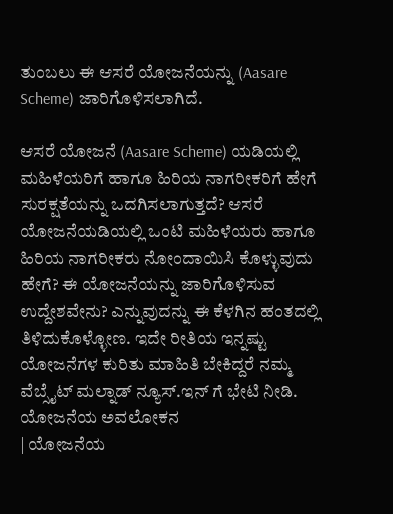ತುಂಬಲು ಈ ಆಸರೆ ಯೋಜನೆಯನ್ನು (Aasare Scheme) ಜಾರಿಗೊಳಿಸಲಾಗಿದೆ.

ಆಸರೆ ಯೋಜನೆ (Aasare Scheme) ಯಡಿಯಲ್ಲಿ ಮಹಿಳೆಯರಿಗೆ ಹಾಗೂ ಹಿರಿಯ ನಾಗರೀಕರಿಗೆ ಹೇಗೆ ಸುರಕ್ಷತೆಯನ್ನು ಒದಗಿಸಲಾಗುತ್ತದೆ? ಆಸರೆ ಯೋಜನೆಯಡಿಯಲ್ಲಿ ಒಂಟಿ ಮಹಿಳೆಯರು ಹಾಗೂ ಹಿರಿಯ ನಾಗರೀಕರು ನೋಂದಾಯಿಸಿ ಕೊಳ್ಳುವುದು ಹೇಗೆ? ಈ ಯೋಜನೆಯನ್ನು ಜಾರಿಗೊಳಿಸುವ ಉದ್ದೇಶವೇನು? ಎನ್ನುವುದನ್ನು ಈ ಕೆಳಗಿನ ಹಂತದಲ್ಲಿ ತಿಳಿದುಕೊಳ್ಳೋಣ. ಇದೇ ರೀತಿಯ ಇನ್ನಷ್ಟು ಯೋಜನೆಗಳ ಕುರಿತು ಮಾಹಿತಿ ಬೇಕಿದ್ದರೆ ನಮ್ಮ ವೆಬ್ಸೈಟ್ ಮಲ್ನಾಡ್ ನ್ಯೂಸ್.ಇನ್ ಗೆ ಭೇಟಿ ನೀಡಿ.
ಯೋಜನೆಯ ಅವಲೋಕನ
| ಯೋಜನೆಯ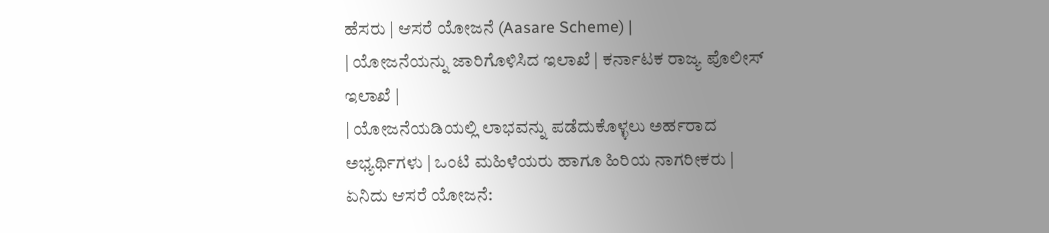ಹೆಸರು | ಆಸರೆ ಯೋಜನೆ (Aasare Scheme) |
| ಯೋಜನೆಯನ್ನು ಜಾರಿಗೊಳಿಸಿದ ಇಲಾಖೆ | ಕರ್ನಾಟಕ ರಾಜ್ಯ ಪೊಲೀಸ್ ಇಲಾಖೆ |
| ಯೋಜನೆಯಡಿಯಲ್ಲಿ ಲಾಭವನ್ನು ಪಡೆದುಕೊಳ್ಳಲು ಅರ್ಹರಾದ ಅಭ್ಯರ್ಥಿಗಳು | ಒಂಟಿ ಮಹಿಳೆಯರು ಹಾಗೂ ಹಿರಿಯ ನಾಗರೀಕರು |
ಏನಿದು ಆಸರೆ ಯೋಜನೆ: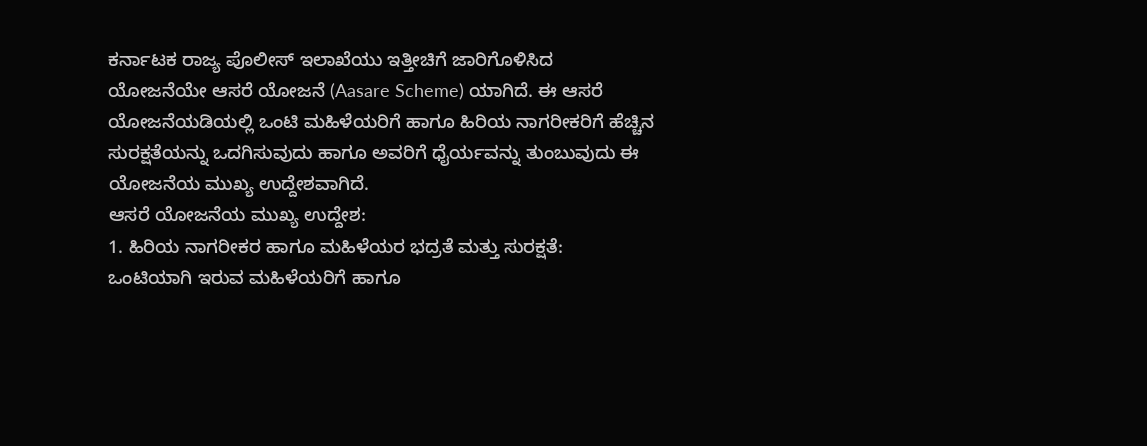ಕರ್ನಾಟಕ ರಾಜ್ಯ ಪೊಲೀಸ್ ಇಲಾಖೆಯು ಇತ್ತೀಚಿಗೆ ಜಾರಿಗೊಳಿಸಿದ ಯೋಜನೆಯೇ ಆಸರೆ ಯೋಜನೆ (Aasare Scheme) ಯಾಗಿದೆ. ಈ ಆಸರೆ ಯೋಜನೆಯಡಿಯಲ್ಲಿ ಒಂಟಿ ಮಹಿಳೆಯರಿಗೆ ಹಾಗೂ ಹಿರಿಯ ನಾಗರೀಕರಿಗೆ ಹೆಚ್ಚಿನ ಸುರಕ್ಷತೆಯನ್ನು ಒದಗಿಸುವುದು ಹಾಗೂ ಅವರಿಗೆ ಧೈರ್ಯವನ್ನು ತುಂಬುವುದು ಈ ಯೋಜನೆಯ ಮುಖ್ಯ ಉದ್ದೇಶವಾಗಿದೆ.
ಆಸರೆ ಯೋಜನೆಯ ಮುಖ್ಯ ಉದ್ದೇಶ:
1. ಹಿರಿಯ ನಾಗರೀಕರ ಹಾಗೂ ಮಹಿಳೆಯರ ಭದ್ರತೆ ಮತ್ತು ಸುರಕ್ಷತೆ:
ಒಂಟಿಯಾಗಿ ಇರುವ ಮಹಿಳೆಯರಿಗೆ ಹಾಗೂ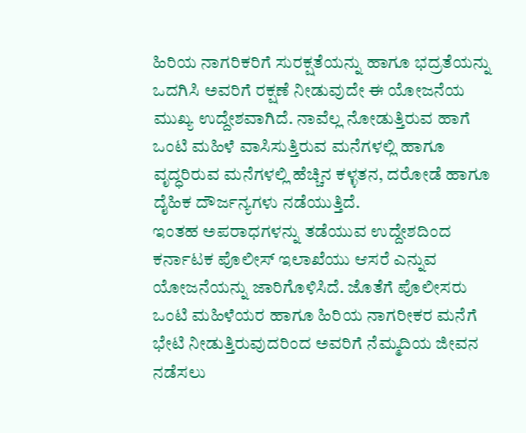ಹಿರಿಯ ನಾಗರಿಕರಿಗೆ ಸುರಕ್ಷತೆಯನ್ನು ಹಾಗೂ ಭದ್ರತೆಯನ್ನು ಒದಗಿಸಿ ಅವರಿಗೆ ರಕ್ಷಣೆ ನೀಡುವುದೇ ಈ ಯೋಜನೆಯ ಮುಖ್ಯ ಉದ್ದೇಶವಾಗಿದೆ. ನಾವೆಲ್ಲ ನೋಡುತ್ತಿರುವ ಹಾಗೆ ಒಂಟಿ ಮಹಿಳೆ ವಾಸಿಸುತ್ತಿರುವ ಮನೆಗಳಲ್ಲಿ ಹಾಗೂ ವೃದ್ಧರಿರುವ ಮನೆಗಳಲ್ಲಿ ಹೆಚ್ಚಿನ ಕಳ್ಳತನ, ದರೋಡೆ ಹಾಗೂ ದೈಹಿಕ ದೌರ್ಜನ್ಯಗಳು ನಡೆಯುತ್ತಿದೆ.
ಇಂತಹ ಅಪರಾಧಗಳನ್ನು ತಡೆಯುವ ಉದ್ದೇಶದಿಂದ ಕರ್ನಾಟಕ ಪೊಲೀಸ್ ಇಲಾಖೆಯು ಆಸರೆ ಎನ್ನುವ ಯೋಜನೆಯನ್ನು ಜಾರಿಗೊಳಿಸಿದೆ. ಜೊತೆಗೆ ಪೊಲೀಸರು ಒಂಟಿ ಮಹಿಳೆಯರ ಹಾಗೂ ಹಿರಿಯ ನಾಗರೀಕರ ಮನೆಗೆ ಭೇಟಿ ನೀಡುತ್ತಿರುವುದರಿಂದ ಅವರಿಗೆ ನೆಮ್ಮದಿಯ ಜೀವನ ನಡೆಸಲು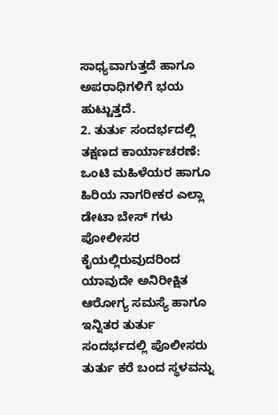ಸಾಧ್ಯವಾಗುತ್ತದೆ ಹಾಗೂ ಅಪರಾಧಿಗಳಿಗೆ ಭಯ ಹುಟ್ಟುತ್ತದೆ.
2. ತುರ್ತು ಸಂದರ್ಭದಲ್ಲಿ ತಕ್ಷಣದ ಕಾರ್ಯಾಚರಣೆ:
ಒಂಟಿ ಮಹಿಳೆಯರ ಹಾಗೂ ಹಿರಿಯ ನಾಗರೀಕರ ಎಲ್ಲಾ ಡೇಟಾ ಬೇಸ್ ಗಳು ಪೋಲೀಸರ ಕೈಯಲ್ಲಿರುವುದರಿಂದ ಯಾವುದೇ ಅನಿರೀಕ್ಷಿತ ಆರೋಗ್ಯ ಸಮಸ್ಯೆ ಹಾಗೂ ಇನ್ನಿತರ ತುರ್ತು ಸಂದರ್ಭದಲ್ಲಿ ಪೊಲೀಸರು ತುರ್ತು ಕರೆ ಬಂದ ಸ್ಥಳವನ್ನು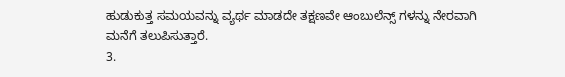ಹುಡುಕುತ್ತ ಸಮಯವನ್ನು ವ್ಯರ್ಥ ಮಾಡದೇ ತಕ್ಷಣವೇ ಆಂಬುಲೆನ್ಸ್ ಗಳನ್ನು ನೇರವಾಗಿ ಮನೆಗೆ ತಲುಪಿಸುತ್ತಾರೆ.
3.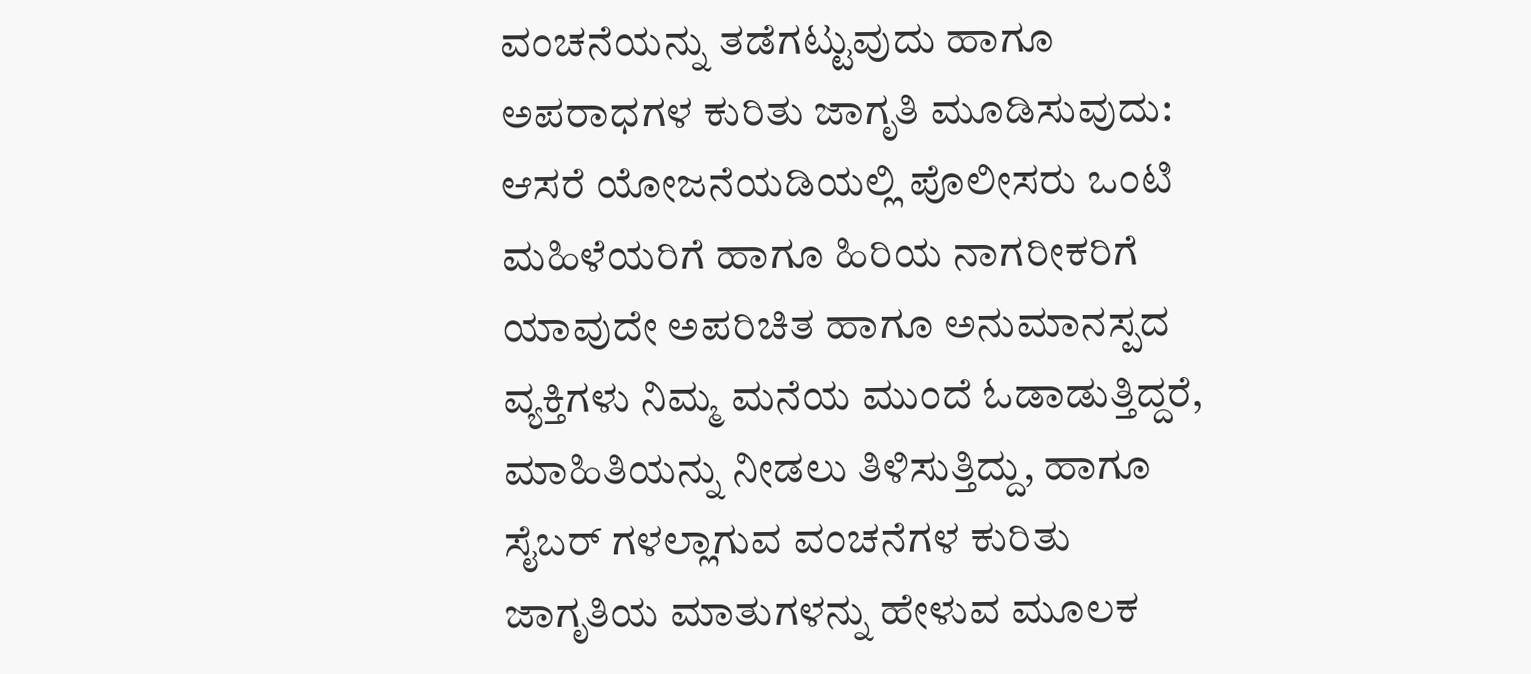ವಂಚನೆಯನ್ನು ತಡೆಗಟ್ಟುವುದು ಹಾಗೂ ಅಪರಾಧಗಳ ಕುರಿತು ಜಾಗೃತಿ ಮೂಡಿಸುವುದು:
ಆಸರೆ ಯೋಜನೆಯಡಿಯಲ್ಲಿ ಪೊಲೀಸರು ಒಂಟಿ ಮಹಿಳೆಯರಿಗೆ ಹಾಗೂ ಹಿರಿಯ ನಾಗರೀಕರಿಗೆ ಯಾವುದೇ ಅಪರಿಚಿತ ಹಾಗೂ ಅನುಮಾನಸ್ಪದ ವ್ಯಕ್ತಿಗಳು ನಿಮ್ಮ ಮನೆಯ ಮುಂದೆ ಓಡಾಡುತ್ತಿದ್ದರೆ, ಮಾಹಿತಿಯನ್ನು ನೀಡಲು ತಿಳಿಸುತ್ತಿದ್ದು, ಹಾಗೂ ಸೈಬರ್ ಗಳಲ್ಲಾಗುವ ವಂಚನೆಗಳ ಕುರಿತು ಜಾಗೃತಿಯ ಮಾತುಗಳನ್ನು ಹೇಳುವ ಮೂಲಕ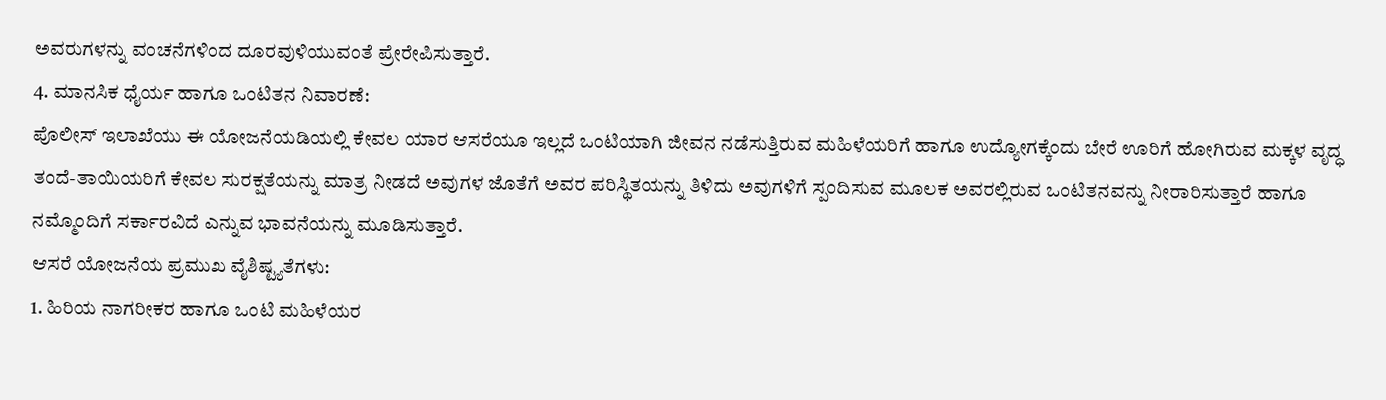ಅವರುಗಳನ್ನು ವಂಚನೆಗಳಿಂದ ದೂರವುಳಿಯುವಂತೆ ಪ್ರೇರೇಪಿಸುತ್ತಾರೆ.
4. ಮಾನಸಿಕ ಧೈರ್ಯ ಹಾಗೂ ಒಂಟಿತನ ನಿವಾರಣೆ:
ಪೊಲೀಸ್ ಇಲಾಖೆಯು ಈ ಯೋಜನೆಯಡಿಯಲ್ಲಿ ಕೇವಲ ಯಾರ ಆಸರೆಯೂ ಇಲ್ಲದೆ ಒಂಟಿಯಾಗಿ ಜೀವನ ನಡೆಸುತ್ತಿರುವ ಮಹಿಳೆಯರಿಗೆ ಹಾಗೂ ಉದ್ಯೋಗಕ್ಕೆಂದು ಬೇರೆ ಊರಿಗೆ ಹೋಗಿರುವ ಮಕ್ಕಳ ವೃದ್ಧ ತಂದೆ-ತಾಯಿಯರಿಗೆ ಕೇವಲ ಸುರಕ್ಷತೆಯನ್ನು ಮಾತ್ರ ನೀಡದೆ ಅವುಗಳ ಜೊತೆಗೆ ಅವರ ಪರಿಸ್ಥಿತಯನ್ನು ತಿಳಿದು ಅವುಗಳಿಗೆ ಸ್ಪಂದಿಸುವ ಮೂಲಕ ಅವರಲ್ಲಿರುವ ಒಂಟಿತನವನ್ನು ನೀರಾರಿಸುತ್ತಾರೆ ಹಾಗೂ ನಮ್ಮೊಂದಿಗೆ ಸರ್ಕಾರವಿದೆ ಎನ್ನುವ ಭಾವನೆಯನ್ನು ಮೂಡಿಸುತ್ತಾರೆ.
ಆಸರೆ ಯೋಜನೆಯ ಪ್ರಮುಖ ವೈಶಿಷ್ಟ್ಯತೆಗಳು:
1. ಹಿರಿಯ ನಾಗರೀಕರ ಹಾಗೂ ಒಂಟಿ ಮಹಿಳೆಯರ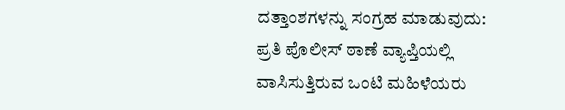ದತ್ತಾಂಶಗಳನ್ನು ಸಂಗ್ರಹ ಮಾಡುವುದು:
ಪ್ರತಿ ಪೊಲೀಸ್ ಠಾಣೆ ವ್ಯಾಪ್ತಿಯಲ್ಲಿ ವಾಸಿಸುತ್ತಿರುವ ಒಂಟಿ ಮಹಿಳೆಯರು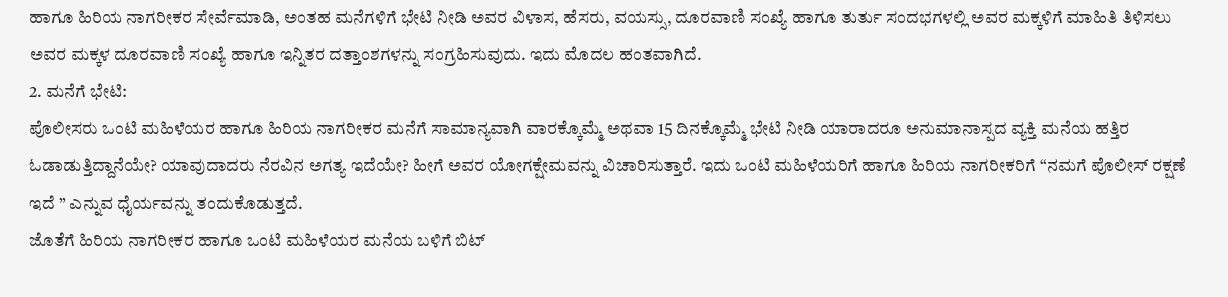ಹಾಗೂ ಹಿರಿಯ ನಾಗರೀಕರ ಸೇರ್ವೆಮಾಡಿ, ಅಂತಹ ಮನೆಗಳಿಗೆ ಭೇಟಿ ನೀಡಿ ಅವರ ವಿಳಾಸ, ಹೆಸರು, ವಯಸ್ಸು, ದೂರವಾಣಿ ಸಂಖ್ಯೆ ಹಾಗೂ ತುರ್ತು ಸಂದಭಗಳಲ್ಲಿ ಅವರ ಮಕ್ಕಳಿಗೆ ಮಾಹಿತಿ ತಿಳಿಸಲು ಅವರ ಮಕ್ಕಳ ದೂರವಾಣಿ ಸಂಖ್ಯೆ ಹಾಗೂ ಇನ್ನಿತರ ದತ್ತಾಂಶಗಳನ್ನು ಸಂಗ್ರಹಿಸುವುದು. ಇದು ಮೊದಲ ಹಂತವಾಗಿದೆ.
2. ಮನೆಗೆ ಭೇಟಿ:
ಪೊಲೀಸರು ಒಂಟಿ ಮಹಿಳೆಯರ ಹಾಗೂ ಹಿರಿಯ ನಾಗರೀಕರ ಮನೆಗೆ ಸಾಮಾನ್ಯವಾಗಿ ವಾರಕ್ಕೊಮ್ಮೆ ಅಥವಾ 15 ದಿನಕ್ಕೊಮ್ಮೆ ಭೇಟಿ ನೀಡಿ ಯಾರಾದರೂ ಅನುಮಾನಾಸ್ಪದ ವ್ಯಕ್ತಿ ಮನೆಯ ಹತ್ತಿರ ಓಡಾಡುತ್ತಿದ್ದಾನೆಯೇ? ಯಾವುದಾದರು ನೆರವಿನ ಅಗತ್ಯ ಇದೆಯೇ? ಹೀಗೆ ಅವರ ಯೋಗಕ್ಷೇಮವನ್ನು ವಿಚಾರಿಸುತ್ತಾರೆ. ಇದು ಒಂಟಿ ಮಹಿಳೆಯರಿಗೆ ಹಾಗೂ ಹಿರಿಯ ನಾಗರೀಕರಿಗೆ “ನಮಗೆ ಪೊಲೀಸ್ ರಕ್ಷಣೆ ಇದೆ ” ಎನ್ನುವ ಧೈರ್ಯವನ್ನು ತಂದುಕೊಡುತ್ತದೆ.
ಜೊತೆಗೆ ಹಿರಿಯ ನಾಗರೀಕರ ಹಾಗೂ ಒಂಟಿ ಮಹಿಳೆಯರ ಮನೆಯ ಬಳಿಗೆ ಬಿಟ್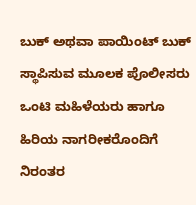ಬುಕ್ ಅಥವಾ ಪಾಯಿಂಟ್ ಬುಕ್ ಸ್ಥಾಪಿಸುವ ಮೂಲಕ ಪೊಲೀಸರು ಒಂಟಿ ಮಹಿಳೆಯರು ಹಾಗೂ ಹಿರಿಯ ನಾಗರೀಕರೊಂದಿಗೆ ನಿರಂತರ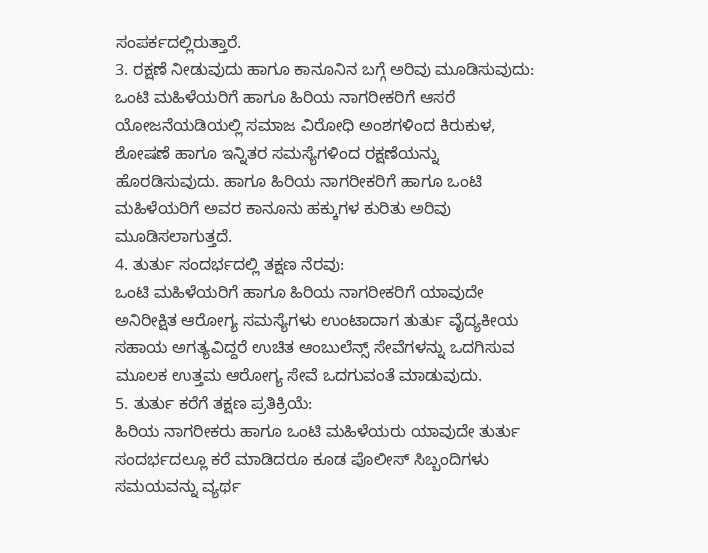ಸಂಪರ್ಕದಲ್ಲಿರುತ್ತಾರೆ.
3. ರಕ್ಷಣೆ ನೀಡುವುದು ಹಾಗೂ ಕಾನೂನಿನ ಬಗ್ಗೆ ಅರಿವು ಮೂಡಿಸುವುದು:
ಒಂಟಿ ಮಹಿಳೆಯರಿಗೆ ಹಾಗೂ ಹಿರಿಯ ನಾಗರೀಕರಿಗೆ ಆಸರೆ ಯೋಜನೆಯಡಿಯಲ್ಲಿ ಸಮಾಜ ವಿರೋಧಿ ಅಂಶಗಳಿಂದ ಕಿರುಕುಳ, ಶೋಷಣೆ ಹಾಗೂ ಇನ್ನಿತರ ಸಮಸ್ಯೆಗಳಿಂದ ರಕ್ಷಣೆಯನ್ನು ಹೊರಡಿಸುವುದು. ಹಾಗೂ ಹಿರಿಯ ನಾಗರೀಕರಿಗೆ ಹಾಗೂ ಒಂಟಿ ಮಹಿಳೆಯರಿಗೆ ಅವರ ಕಾನೂನು ಹಕ್ಕುಗಳ ಕುರಿತು ಅರಿವು ಮೂಡಿಸಲಾಗುತ್ತದೆ.
4. ತುರ್ತು ಸಂದರ್ಭದಲ್ಲಿ ತಕ್ಷಣ ನೆರವು:
ಒಂಟಿ ಮಹಿಳೆಯರಿಗೆ ಹಾಗೂ ಹಿರಿಯ ನಾಗರೀಕರಿಗೆ ಯಾವುದೇ ಅನಿರೀಕ್ಷಿತ ಆರೋಗ್ಯ ಸಮಸ್ಯೆಗಳು ಉಂಟಾದಾಗ ತುರ್ತು ವೈದ್ಯಕೀಯ ಸಹಾಯ ಅಗತ್ಯವಿದ್ದರೆ ಉಚಿತ ಆಂಬುಲೆನ್ಸ್ ಸೇವೆಗಳನ್ನು ಒದಗಿಸುವ ಮೂಲಕ ಉತ್ತಮ ಆರೋಗ್ಯ ಸೇವೆ ಒದಗುವಂತೆ ಮಾಡುವುದು.
5. ತುರ್ತು ಕರೆಗೆ ತಕ್ಷಣ ಪ್ರತಿಕ್ರಿಯೆ:
ಹಿರಿಯ ನಾಗರೀಕರು ಹಾಗೂ ಒಂಟಿ ಮಹಿಳೆಯರು ಯಾವುದೇ ತುರ್ತು ಸಂದರ್ಭದಲ್ಲೂ ಕರೆ ಮಾಡಿದರೂ ಕೂಡ ಪೊಲೀಸ್ ಸಿಬ್ಬಂದಿಗಳು ಸಮಯವನ್ನು ವ್ಯರ್ಥ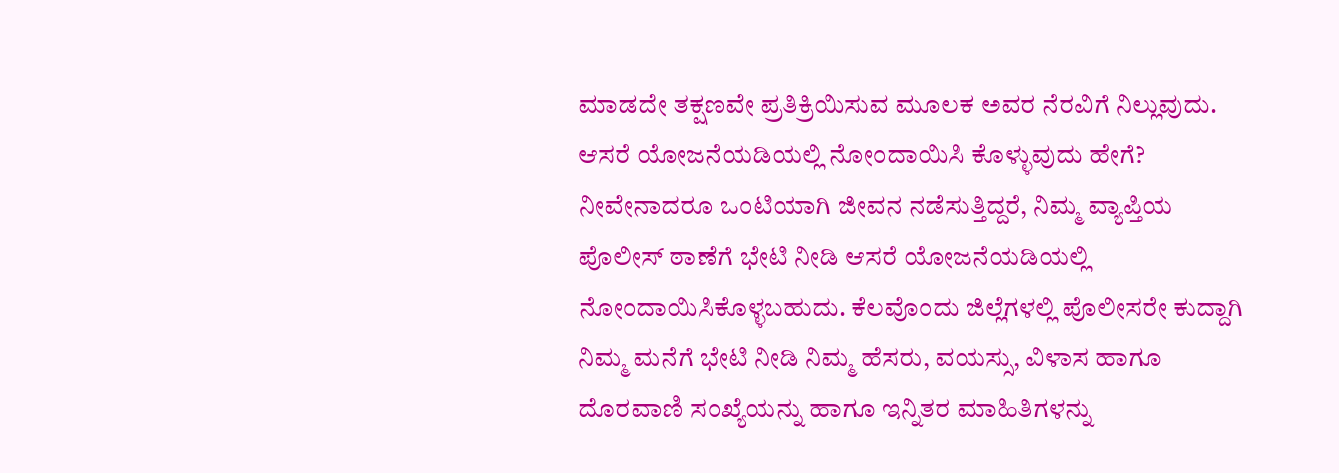ಮಾಡದೇ ತಕ್ಷಣವೇ ಪ್ರತಿಕ್ರಿಯಿಸುವ ಮೂಲಕ ಅವರ ನೆರವಿಗೆ ನಿಲ್ಲುವುದು.
ಆಸರೆ ಯೋಜನೆಯಡಿಯಲ್ಲಿ ನೋಂದಾಯಿಸಿ ಕೊಳ್ಳುವುದು ಹೇಗೆ?
ನೀವೇನಾದರೂ ಒಂಟಿಯಾಗಿ ಜೀವನ ನಡೆಸುತ್ತಿದ್ದರೆ, ನಿಮ್ಮ ವ್ಯಾಪ್ತಿಯ ಪೊಲೀಸ್ ಠಾಣೆಗೆ ಭೇಟಿ ನೀಡಿ ಆಸರೆ ಯೋಜನೆಯಡಿಯಲ್ಲಿ ನೋಂದಾಯಿಸಿಕೊಳ್ಳಬಹುದು. ಕೆಲವೊಂದು ಜಿಲ್ಲೆಗಳಲ್ಲಿ ಪೊಲೀಸರೇ ಕುದ್ದಾಗಿ ನಿಮ್ಮ ಮನೆಗೆ ಭೇಟಿ ನೀಡಿ ನಿಮ್ಮ ಹೆಸರು, ವಯಸ್ಸು, ವಿಳಾಸ ಹಾಗೂ ದೊರವಾಣಿ ಸಂಖ್ಯೆಯನ್ನು ಹಾಗೂ ಇನ್ನಿತರ ಮಾಹಿತಿಗಳನ್ನು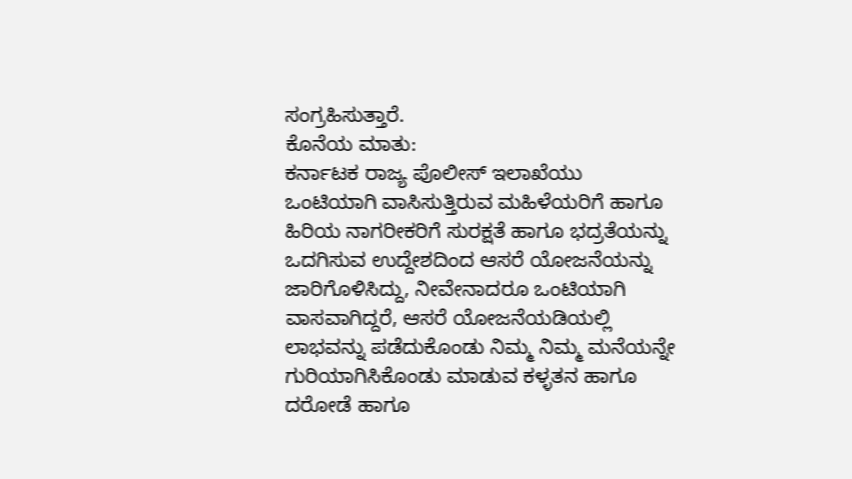ಸಂಗ್ರಹಿಸುತ್ತಾರೆ.
ಕೊನೆಯ ಮಾತು:
ಕರ್ನಾಟಕ ರಾಜ್ಯ ಪೊಲೀಸ್ ಇಲಾಖೆಯು ಒಂಟಿಯಾಗಿ ವಾಸಿಸುತ್ತಿರುವ ಮಹಿಳೆಯರಿಗೆ ಹಾಗೂ ಹಿರಿಯ ನಾಗರೀಕರಿಗೆ ಸುರಕ್ಷತೆ ಹಾಗೂ ಭದ್ರತೆಯನ್ನು ಒದಗಿಸುವ ಉದ್ದೇಶದಿಂದ ಆಸರೆ ಯೋಜನೆಯನ್ನು ಜಾರಿಗೊಳಿಸಿದ್ದು, ನೀವೇನಾದರೂ ಒಂಟಿಯಾಗಿ ವಾಸವಾಗಿದ್ದರೆ, ಆಸರೆ ಯೋಜನೆಯಡಿಯಲ್ಲಿ ಲಾಭವನ್ನು ಪಡೆದುಕೊಂಡು ನಿಮ್ಮ ನಿಮ್ಮ ಮನೆಯನ್ನೇ ಗುರಿಯಾಗಿಸಿಕೊಂಡು ಮಾಡುವ ಕಳ್ಳತನ ಹಾಗೂ ದರೋಡೆ ಹಾಗೂ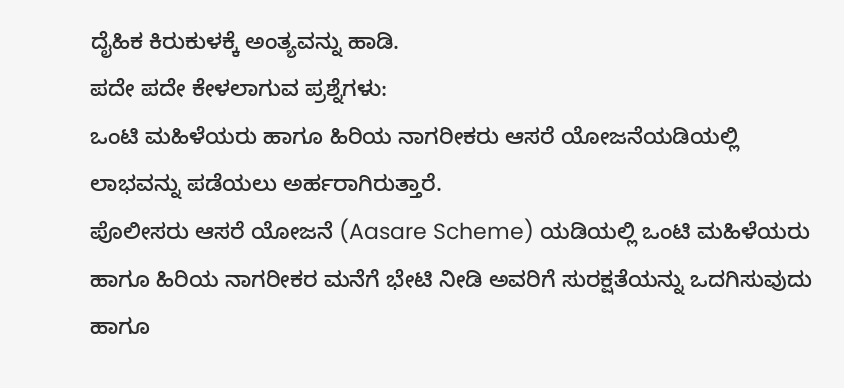ದೈಹಿಕ ಕಿರುಕುಳಕ್ಕೆ ಅಂತ್ಯವನ್ನು ಹಾಡಿ.
ಪದೇ ಪದೇ ಕೇಳಲಾಗುವ ಪ್ರಶ್ನೆಗಳು:
ಒಂಟಿ ಮಹಿಳೆಯರು ಹಾಗೂ ಹಿರಿಯ ನಾಗರೀಕರು ಆಸರೆ ಯೋಜನೆಯಡಿಯಲ್ಲಿ ಲಾಭವನ್ನು ಪಡೆಯಲು ಅರ್ಹರಾಗಿರುತ್ತಾರೆ.
ಪೊಲೀಸರು ಆಸರೆ ಯೋಜನೆ (Aasare Scheme) ಯಡಿಯಲ್ಲಿ ಒಂಟಿ ಮಹಿಳೆಯರು ಹಾಗೂ ಹಿರಿಯ ನಾಗರೀಕರ ಮನೆಗೆ ಭೇಟಿ ನೀಡಿ ಅವರಿಗೆ ಸುರಕ್ಷತೆಯನ್ನು ಒದಗಿಸುವುದು ಹಾಗೂ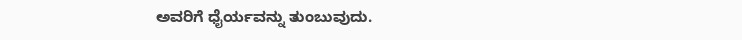ಅವರಿಗೆ ಧೈರ್ಯವನ್ನು ತುಂಬುವುದು.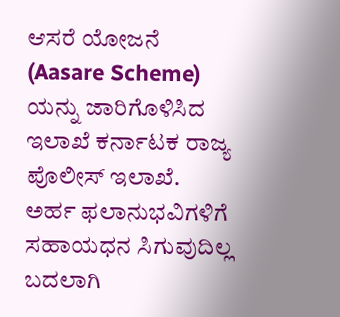ಆಸರೆ ಯೋಜನೆ (Aasare Scheme) ಯನ್ನು ಜಾರಿಗೊಳಿಸಿದ ಇಲಾಖೆ ಕರ್ನಾಟಕ ರಾಜ್ಯ ಪೊಲೀಸ್ ಇಲಾಖೆ.
ಅರ್ಹ ಫಲಾನುಭವಿಗಳಿಗೆ ಸಹಾಯಧನ ಸಿಗುವುದಿಲ್ಲ ಬದಲಾಗಿ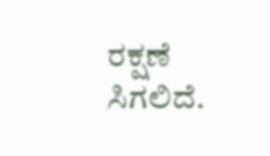ರಕ್ಷಣೆ ಸಿಗಲಿದೆ.